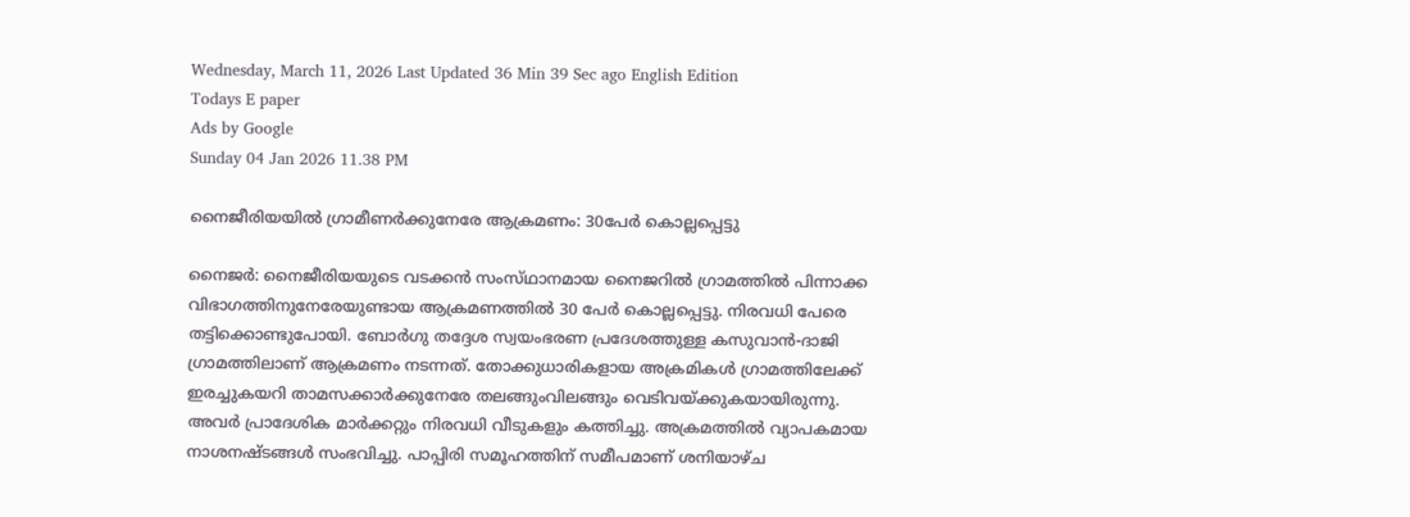Wednesday, March 11, 2026 Last Updated 36 Min 39 Sec ago English Edition
Todays E paper
Ads by Google
Sunday 04 Jan 2026 11.38 PM

നൈജീരിയയില്‍ ഗ്രാമീണര്‍ക്കുനേരേ ആക്രമണം: 30പേര്‍ കൊല്ലപ്പെട്ടു

നൈജര്‍: നൈജീരിയയുടെ വടക്കന്‍ സംസ്‌ഥാനമായ നൈജറില്‍ ഗ്രാമത്തില്‍ പിന്നാക്ക വിഭാഗത്തിനുനേരേയുണ്ടായ ആക്രമണത്തില്‍ 30 പേര്‍ കൊല്ലപ്പെട്ടു. നിരവധി പേരെ തട്ടിക്കൊണ്ടുപോയി. ബോര്‍ഗു തദ്ദേശ സ്വയംഭരണ പ്രദേശത്തുള്ള കസുവാന്‍-ദാജി ഗ്രാമത്തിലാണ്‌ ആക്രമണം നടന്നത്‌. തോക്കുധാരികളായ അക്രമികള്‍ ഗ്രാമത്തിലേക്ക്‌ ഇരച്ചുകയറി താമസക്കാര്‍ക്കുനേരേ തലങ്ങുംവിലങ്ങും വെടിവയ്‌ക്കുകയായിരുന്നു.
അവര്‍ പ്രാദേശിക മാര്‍ക്കറ്റും നിരവധി വീടുകളും കത്തിച്ചു. അക്രമത്തില്‍ വ്യാപകമായ നാശനഷ്‌ടങ്ങള്‍ സംഭവിച്ചു. പാപ്പിരി സമൂഹത്തിന്‌ സമീപമാണ്‌ ശനിയാഴ്‌ച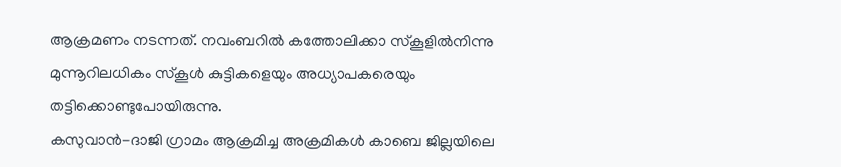ആക്രമണം നടന്നത്‌. നവംബറില്‍ കത്തോലിക്കാ സ്‌കൂളില്‍നിന്നു മുന്നൂറിലധികം സ്‌കൂള്‍ കുട്ടികളെയും അധ്യാപകരെയും തട്ടിക്കൊണ്ടുപോയിരുന്നു.
കസുവാന്‍-ദാജി ഗ്രാമം ആക്രമിച്ച അക്രമികള്‍ കാബെ ജില്ലയിലെ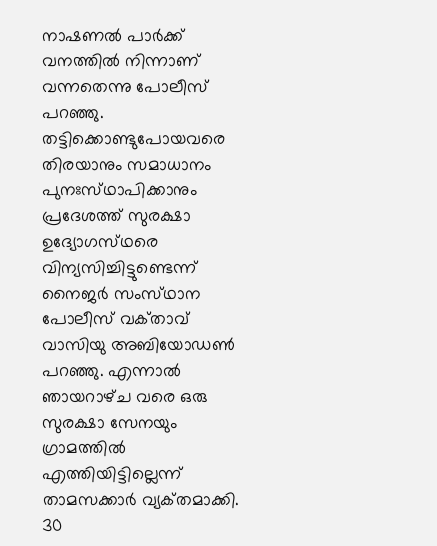നാഷണല്‍ പാര്‍ക്ക്‌ വനത്തില്‍ നിന്നാണ്‌ വന്നതെന്നു പോലീസ്‌ പറഞ്ഞു.
തട്ടിക്കൊണ്ടുപോയവരെ തിരയാനും സമാധാനം പുനഃസ്‌ഥാപിക്കാനും പ്രദേശത്ത്‌ സുരക്ഷാ ഉദ്യോഗസ്‌ഥരെ വിന്യസിച്ചിട്ടുണ്ടെന്ന്‌ നൈജര്‍ സംസ്‌ഥാന പോലീസ്‌ വക്‌താവ്‌ വാസിയു അബിയോഡണ്‍ പറഞ്ഞു. എന്നാല്‍ ഞായറാഴ്‌ച വരെ ഒരു സുരക്ഷാ സേനയും ഗ്രാമത്തില്‍ എത്തിയിട്ടില്ലെന്ന്‌ താമസക്കാര്‍ വ്യക്‌തമാക്കി.
30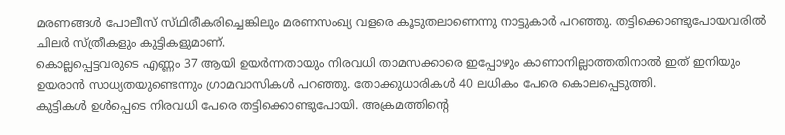മരണങ്ങള്‍ പോലീസ്‌ സ്‌ഥിരീകരിച്ചെങ്കിലും മരണസംഖ്യ വളരെ കൂടുതലാണെന്നു നാട്ടുകാര്‍ പറഞ്ഞു. തട്ടിക്കൊണ്ടുപോയവരില്‍ ചിലര്‍ സ്‌ത്രീകളും കുട്ടികളുമാണ്‌.
കൊല്ലപ്പെട്ടവരുടെ എണ്ണം 37 ആയി ഉയര്‍ന്നതായും നിരവധി താമസക്കാരെ ഇപ്പോഴും കാണാനില്ലാത്തതിനാല്‍ ഇത്‌ ഇനിയും ഉയരാന്‍ സാധ്യതയുണ്ടെന്നും ഗ്രാമവാസികള്‍ പറഞ്ഞു. തോക്കുധാരികള്‍ 40 ലധികം പേരെ കൊലപ്പെടുത്തി.
കുട്ടികള്‍ ഉള്‍പ്പെടെ നിരവധി പേരെ തട്ടിക്കൊണ്ടുപോയി. അക്രമത്തിന്റെ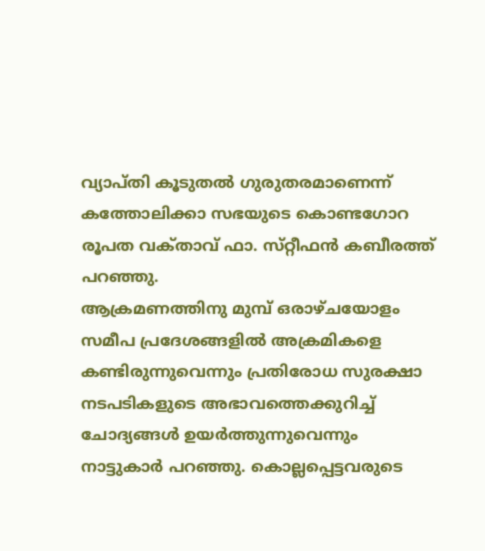വ്യാപ്‌തി കൂടുതല്‍ ഗുരുതരമാണെന്ന്‌ കത്തോലിക്കാ സഭയുടെ കൊണ്ടഗോറ രൂപത വക്‌താവ്‌ ഫാ. സ്‌റ്റീഫന്‍ കബീരത്ത്‌ പറഞ്ഞു.
ആക്രമണത്തിനു മുമ്പ്‌ ഒരാഴ്‌ചയോളം സമീപ പ്രദേശങ്ങളില്‍ അക്രമികളെ കണ്ടിരുന്നുവെന്നും പ്രതിരോധ സുരക്ഷാ നടപടികളുടെ അഭാവത്തെക്കുറിച്ച്‌ ചോദ്യങ്ങള്‍ ഉയര്‍ത്തുന്നുവെന്നും നാട്ടുകാര്‍ പറഞ്ഞു. കൊല്ലപ്പെട്ടവരുടെ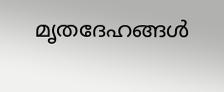മൃതദേഹങ്ങള്‍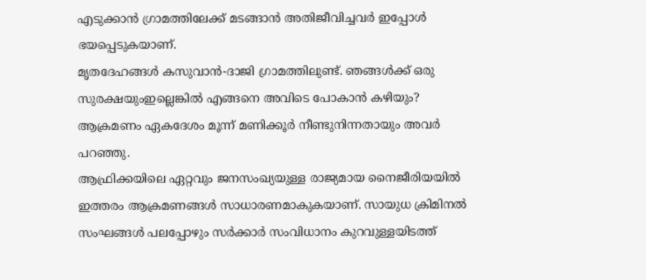എടുക്കാന്‍ ഗ്രാമത്തിലേക്ക്‌ മടങ്ങാന്‍ അതിജീവിച്ചവര്‍ ഇപ്പോള്‍ ഭയപ്പെടുകയാണ്‌.
മൃതദേഹങ്ങള്‍ കസുവാന്‍-ദാജി ഗ്രാമത്തിലുണ്ട്‌. ഞങ്ങള്‍ക്ക്‌ ഒരു സുരക്ഷയുംഇല്ലെങ്കില്‍ എങ്ങനെ അവിടെ പോകാന്‍ കഴിയും? ആക്രമണം ഏകദേശം മൂന്ന്‌ മണിക്കൂര്‍ നീണ്ടുനിന്നതായും അവര്‍ പറഞ്ഞു.
ആഫ്രിക്കയിലെ ഏറ്റവും ജനസംഖ്യയുള്ള രാജ്യമായ നൈജീരിയയില്‍ ഇത്തരം ആക്രമണങ്ങള്‍ സാധാരണമാകുകയാണ്‌. സായുധ ക്രിമിനല്‍ സംഘങ്ങള്‍ പലപ്പോഴും സര്‍ക്കാര്‍ സംവിധാനം കുറവുള്ളയിടത്ത്‌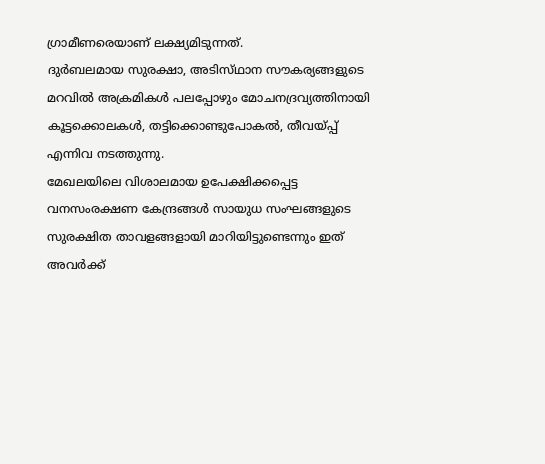ഗ്രാമീണരെയാണ്‌ ലക്ഷ്യമിടുന്നത്‌.
ദുര്‍ബലമായ സുരക്ഷാ, അടിസ്‌ഥാന സൗകര്യങ്ങളുടെ മറവില്‍ അക്രമികള്‍ പലപ്പോഴും മോചനദ്രവ്യത്തിനായി കൂട്ടക്കൊലകള്‍, തട്ടിക്കൊണ്ടുപോകല്‍, തീവയ്‌പ്പ് എന്നിവ നടത്തുന്നു.
മേഖലയിലെ വിശാലമായ ഉപേക്ഷിക്കപ്പെട്ട വനസംരക്ഷണ കേന്ദ്രങ്ങള്‍ സായുധ സംഘങ്ങളുടെ സുരക്ഷിത താവളങ്ങളായി മാറിയിട്ടുണ്ടെന്നും ഇത്‌ അവര്‍ക്ക്‌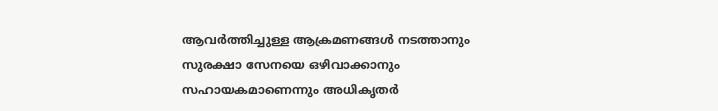ആവര്‍ത്തിച്ചുള്ള ആക്രമണങ്ങള്‍ നടത്താനും സുരക്ഷാ സേനയെ ഒഴിവാക്കാനും സഹായകമാണെന്നും അധികൃതര്‍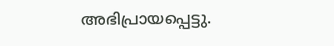അഭിപ്രായപ്പെട്ടു.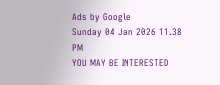Ads by Google
Sunday 04 Jan 2026 11.38 PM
YOU MAY BE INTERESTED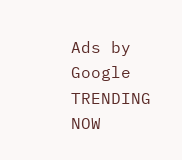Ads by Google
TRENDING NOW